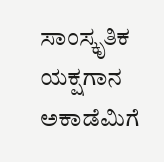ಸಾಂಸ್ಕೃತಿಕ
ಯಕ್ಷಗಾನ ಅಕಾಡೆಮಿಗೆ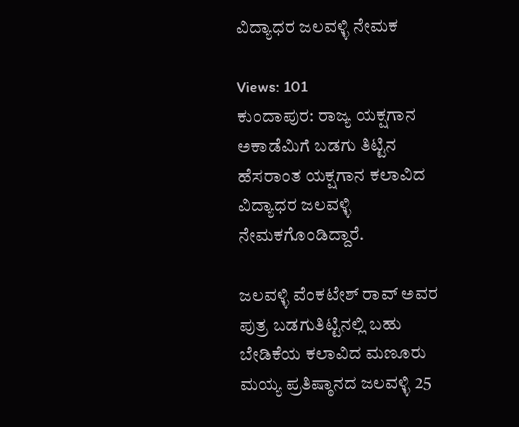ವಿದ್ಯಾಧರ ಜಲವಳ್ಳಿ ನೇಮಕ

Views: 101
ಕುಂದಾಪುರ: ರಾಜ್ಯ ಯಕ್ಷಗಾನ ಅಕಾಡೆಮಿಗೆ ಬಡಗು ತಿಟ್ಟಿನ ಹೆಸರಾಂತ ಯಕ್ಷಗಾನ ಕಲಾವಿದ ವಿದ್ಯಾಧರ ಜಲವಳ್ಳಿ ನೇಮಕಗೊಂಡಿದ್ದಾರೆ.

ಜಲವಳ್ಳಿ ವೆಂಕಟೇಶ್ ರಾವ್ ಅವರ ಪುತ್ರ ಬಡಗುತಿಟ್ಟಿನಲ್ಲಿ ಬಹು ಬೇಡಿಕೆಯ ಕಲಾವಿದ ಮಣೂರು ಮಯ್ಯ ಪ್ರತಿಷ್ಠಾನದ ಜಲವಳ್ಳಿ 25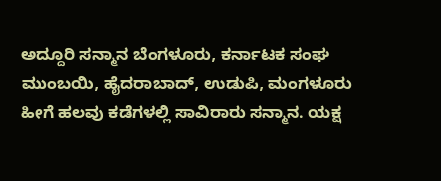ಅದ್ದೂರಿ ಸನ್ಮಾನ ಬೆಂಗಳೂರು, ಕರ್ನಾಟಕ ಸಂಘ ಮುಂಬಯಿ, ಹೈದರಾಬಾದ್, ಉಡುಪಿ, ಮಂಗಳೂರು ಹೀಗೆ ಹಲವು ಕಡೆಗಳಲ್ಲಿ ಸಾವಿರಾರು ಸನ್ಮಾನ. ಯಕ್ಷ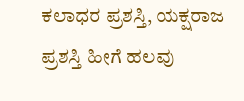ಕಲಾಧರ ಪ್ರಶಸ್ತಿ, ಯಕ್ಷರಾಜ ಪ್ರಶಸ್ತಿ ಹೀಗೆ ಹಲವು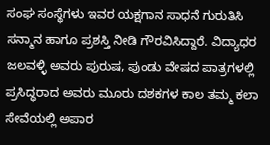ಸಂಘ ಸಂಸ್ಥೆಗಳು ಇವರ ಯಕ್ಷಗಾನ ಸಾಧನೆ ಗುರುತಿಸಿ ಸನ್ಮಾನ ಹಾಗೂ ಪ್ರಶಸ್ತಿ ನೀಡಿ ಗೌರವಿಸಿದ್ದಾರೆ. ವಿದ್ಯಾಧರ ಜಲವಳ್ಳಿ ಅವರು ಪುರುಷ, ಪುಂಡು ವೇಷದ ಪಾತ್ರಗಳಲ್ಲಿ ಪ್ರಸಿದ್ಧರಾದ ಅವರು ಮೂರು ದಶಕಗಳ ಕಾಲ ತಮ್ಮ ಕಲಾ ಸೇವೆಯಲ್ಲಿ ಅಪಾರ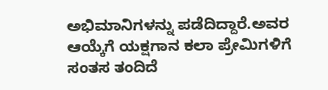ಅಭಿಮಾನಿಗಳನ್ನು ಪಡೆದಿದ್ದಾರೆ.ಅವರ ಆಯ್ಕೆಗೆ ಯಕ್ಷಗಾನ ಕಲಾ ಪ್ರೇಮಿಗಳಿಗೆ ಸಂತಸ ತಂದಿದೆ